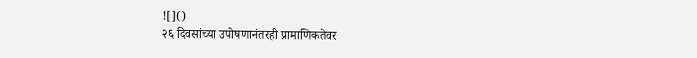![]()
२६ दिवसांच्या उपोषणानंतरही प्रामाणिकतेवर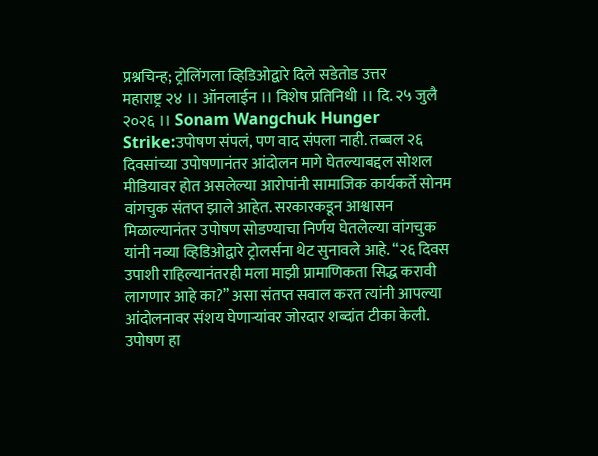प्रश्नचिन्ह; ट्रोलिंगला व्हिडिओद्वारे दिले सडेतोड उत्तर
महाराष्ट्र २४ ।। ऑनलाईन ।। विशेष प्रतिनिधी ।। दि. २५ जुलै २०२६ ।। Sonam Wangchuk Hunger Strike:उपोषण संपलं, पण वाद संपला नाही. तब्बल २६ दिवसांच्या उपोषणानंतर आंदोलन मागे घेतल्याबद्दल सोशल मीडियावर होत असलेल्या आरोपांनी सामाजिक कार्यकर्ते सोनम वांगचुक संतप्त झाले आहेत. सरकारकडून आश्वासन मिळाल्यानंतर उपोषण सोडण्याचा निर्णय घेतलेल्या वांगचुक यांनी नव्या व्हिडिओद्वारे ट्रोलर्सना थेट सुनावले आहे. “२६ दिवस उपाशी राहिल्यानंतरही मला माझी प्रामाणिकता सिद्ध करावी लागणार आहे का?” असा संतप्त सवाल करत त्यांनी आपल्या आंदोलनावर संशय घेणाऱ्यांवर जोरदार शब्दांत टीका केली. उपोषण हा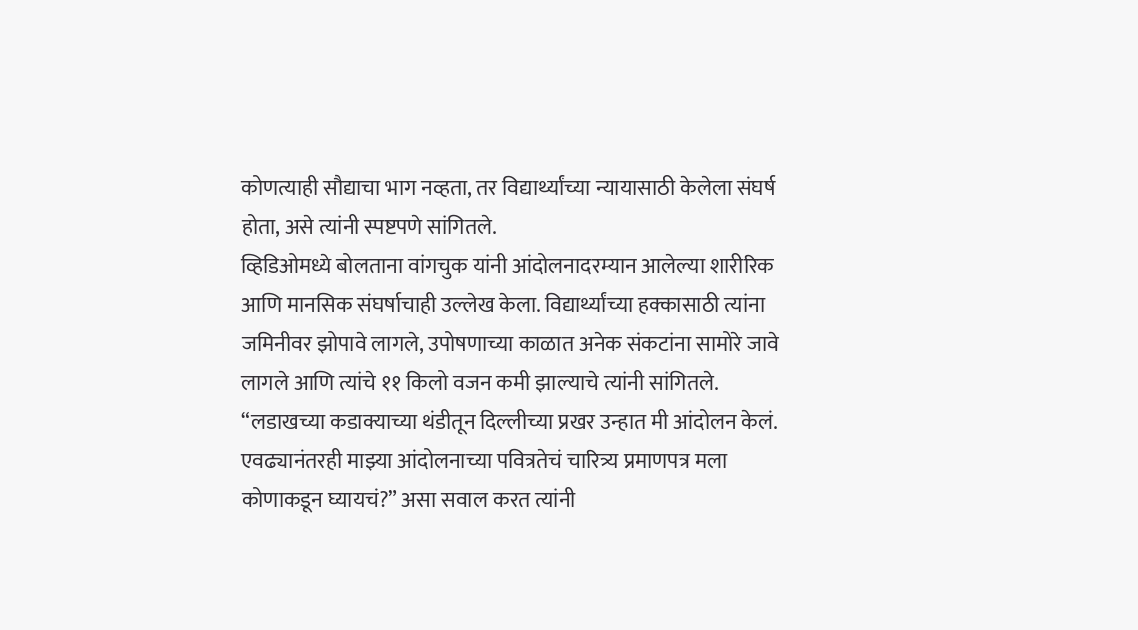कोणत्याही सौद्याचा भाग नव्हता, तर विद्यार्थ्यांच्या न्यायासाठी केलेला संघर्ष होता, असे त्यांनी स्पष्टपणे सांगितले.
व्हिडिओमध्ये बोलताना वांगचुक यांनी आंदोलनादरम्यान आलेल्या शारीरिक आणि मानसिक संघर्षाचाही उल्लेख केला. विद्यार्थ्यांच्या हक्कासाठी त्यांना जमिनीवर झोपावे लागले, उपोषणाच्या काळात अनेक संकटांना सामोरे जावे लागले आणि त्यांचे ११ किलो वजन कमी झाल्याचे त्यांनी सांगितले. “लडाखच्या कडाक्याच्या थंडीतून दिल्लीच्या प्रखर उन्हात मी आंदोलन केलं. एवढ्यानंतरही माझ्या आंदोलनाच्या पवित्रतेचं चारित्र्य प्रमाणपत्र मला कोणाकडून घ्यायचं?” असा सवाल करत त्यांनी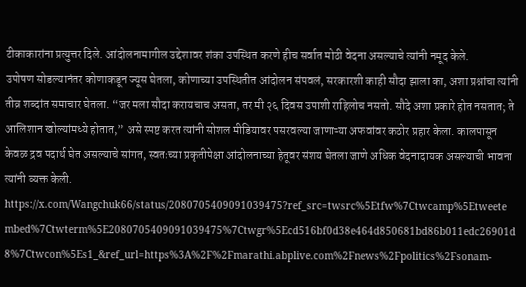टीकाकारांना प्रत्युत्तर दिले. आंदोलनामागील उद्देशावर शंका उपस्थित करणे हीच सर्वात मोठी वेदना असल्याचे त्यांनी नमूद केले.
उपोषण सोडल्यानंतर कोणाकडून ज्यूस घेतला, कोणाच्या उपस्थितीत आंदोलन संपवलं, सरकारशी काही सौदा झाला का, अशा प्रश्नांचा त्यांनी तीव्र शब्दांत समाचार घेतला. “जर मला सौदा करायचाच असता, तर मी २६ दिवस उपाशी राहिलोच नसतो. सौदे अशा प्रकारे होत नसतात; ते आलिशान खोल्यांमध्ये होतात,” असे स्पष्ट करत त्यांनी सोशल मीडियावर पसरवल्या जाणाऱ्या अफवांवर कठोर प्रहार केला. कालपासून केवळ द्रव पदार्थ घेत असल्याचे सांगत, स्वतःच्या प्रकृतीपेक्षा आंदोलनाच्या हेतूवर संशय घेतला जाणे अधिक वेदनादायक असल्याची भावना त्यांनी व्यक्त केली.
https://x.com/Wangchuk66/status/2080705409091039475?ref_src=twsrc%5Etfw%7Ctwcamp%5Etweetembed%7Ctwterm%5E2080705409091039475%7Ctwgr%5Ecd516bf0d38e464d850681bd86b011edc26901d8%7Ctwcon%5Es1_&ref_url=https%3A%2F%2Fmarathi.abplive.com%2Fnews%2Fpolitics%2Fsonam-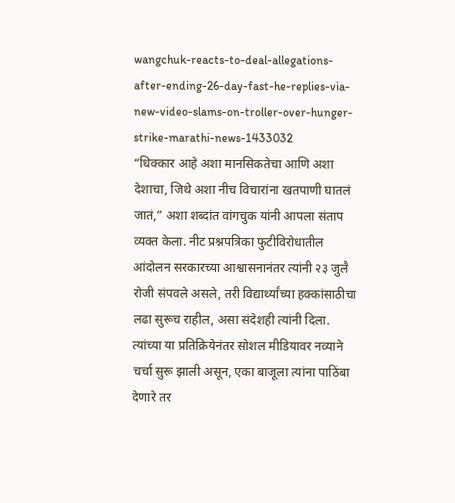wangchuk-reacts-to-deal-allegations-after-ending-26-day-fast-he-replies-via-new-video-slams-on-troller-over-hunger-strike-marathi-news-1433032
“धिक्कार आहे अशा मानसिकतेचा आणि अशा देशाचा, जिथे अशा नीच विचारांना खतपाणी घातलं जातं,” अशा शब्दांत वांगचुक यांनी आपला संताप व्यक्त केला. नीट प्रश्नपत्रिका फुटीविरोधातील आंदोलन सरकारच्या आश्वासनानंतर त्यांनी २३ जुलै रोजी संपवले असले, तरी विद्यार्थ्यांच्या हक्कांसाठीचा लढा सुरूच राहील, असा संदेशही त्यांनी दिला. त्यांच्या या प्रतिक्रियेनंतर सोशल मीडियावर नव्याने चर्चा सुरू झाली असून, एका बाजूला त्यांना पाठिंबा देणारे तर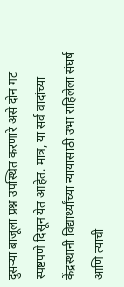दुसऱ्या बाजूला प्रश्न उपस्थित करणारे असे दोन गट स्पष्टपणे दिसून येत आहेत. मात्र, या सर्व वादांच्या केंद्रस्थानी विद्यार्थ्यांच्या न्यायासाठी उभा राहिलेला संघर्ष आणि त्याची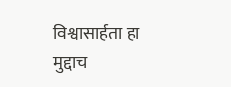विश्वासार्हता हा मुद्दाच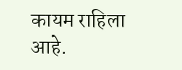कायम राहिला आहे.